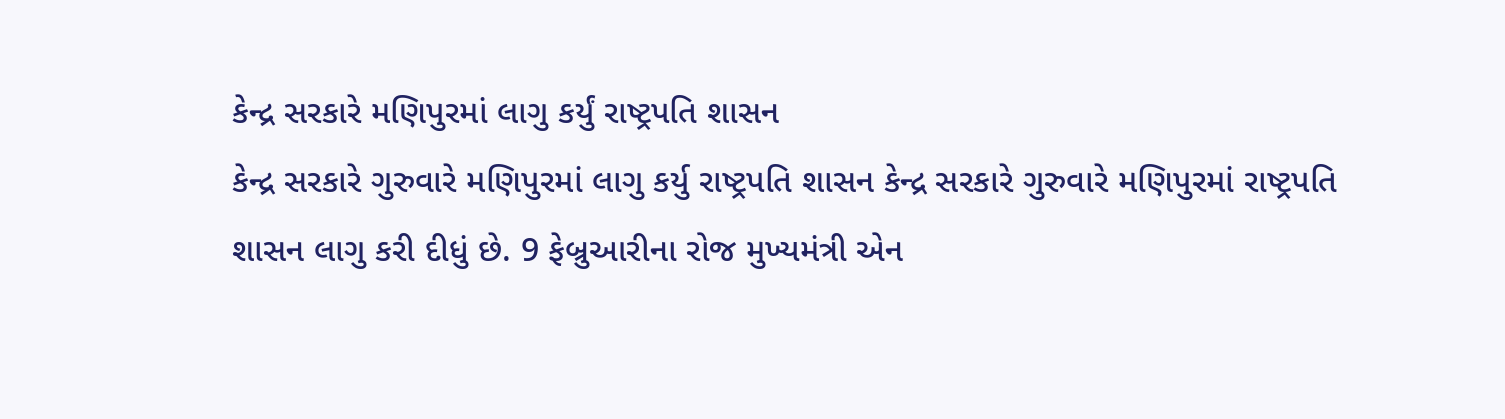કેન્દ્ર સરકારે મણિપુરમાં લાગુ કર્યું રાષ્ટ્રપતિ શાસન
કેન્દ્ર સરકારે ગુરુવારે મણિપુરમાં લાગુ કર્યુ રાષ્ટ્રપતિ શાસન કેન્દ્ર સરકારે ગુરુવારે મણિપુરમાં રાષ્ટ્રપતિ શાસન લાગુ કરી દીધું છે. 9 ફેબ્રુઆરીના રોજ મુખ્યમંત્રી એન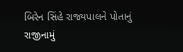બિરેન સિંહે રાજ્યપાલને પોતાનું રાજીનામું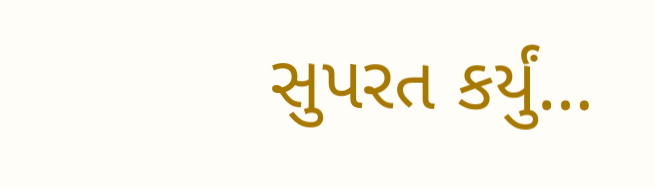સુપરત કર્યું…